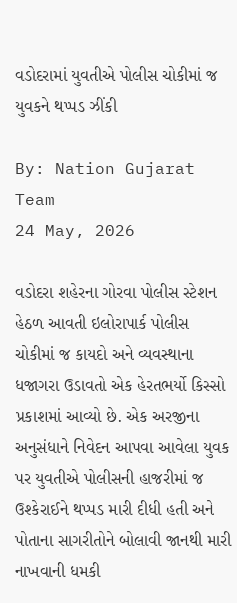વડોદરામાં યુવતીએ પોલીસ ચોકીમાં જ યુવકને થપ્પડ ઝીંકી

By: Nation Gujarat Team
24 May, 2026

વડોદરા શહેરના ગોરવા પોલીસ સ્ટેશન હેઠળ આવતી ઇલોરાપાર્ક પોલીસ ચોકીમાં જ કાયદો અને વ્યવસ્થાના ધજાગરા ઉડાવતો એક હેરતભર્યો કિસ્સો પ્રકાશમાં આવ્યો છે. એક અરજીના અનુસંધાને નિવેદન આપવા આવેલા યુવક પર યુવતીએ પોલીસની હાજરીમાં જ ઉશ્કેરાઈને થપ્પડ મારી દીધી હતી અને પોતાના સાગરીતોને બોલાવી જાનથી મારી નાખવાની ધમકી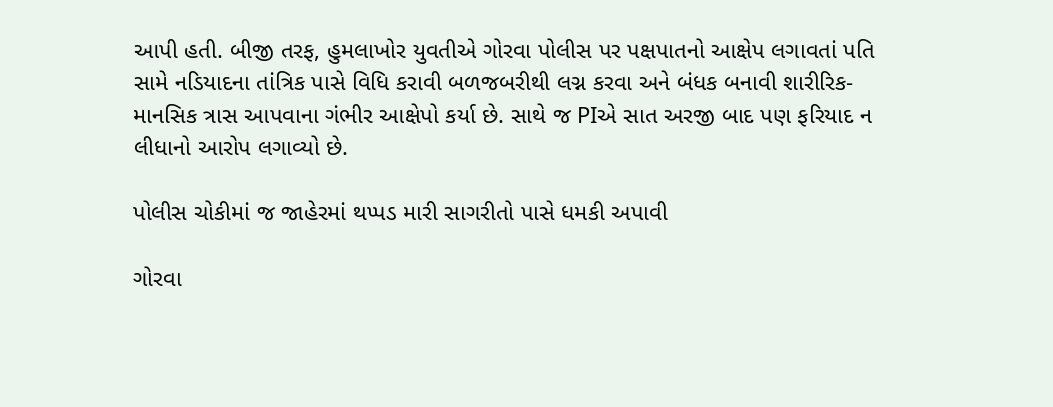આપી હતી. બીજી તરફ, હુમલાખોર યુવતીએ ગોરવા પોલીસ પર પક્ષપાતનો આક્ષેપ લગાવતાં પતિ સામે નડિયાદના તાંત્રિક પાસે વિધિ કરાવી બળજબરીથી લગ્ન કરવા અને બંધક બનાવી શારીરિક-માનસિક ત્રાસ આપવાના ગંભીર આક્ષેપો કર્યા છે. સાથે જ PIએ સાત અરજી બાદ પણ ફરિયાદ ન લીધાનો આરોપ લગાવ્યો છે.

પોલીસ ચોકીમાં જ જાહેરમાં થપ્પડ મારી સાગરીતો પાસે ધમકી અપાવી

ગોરવા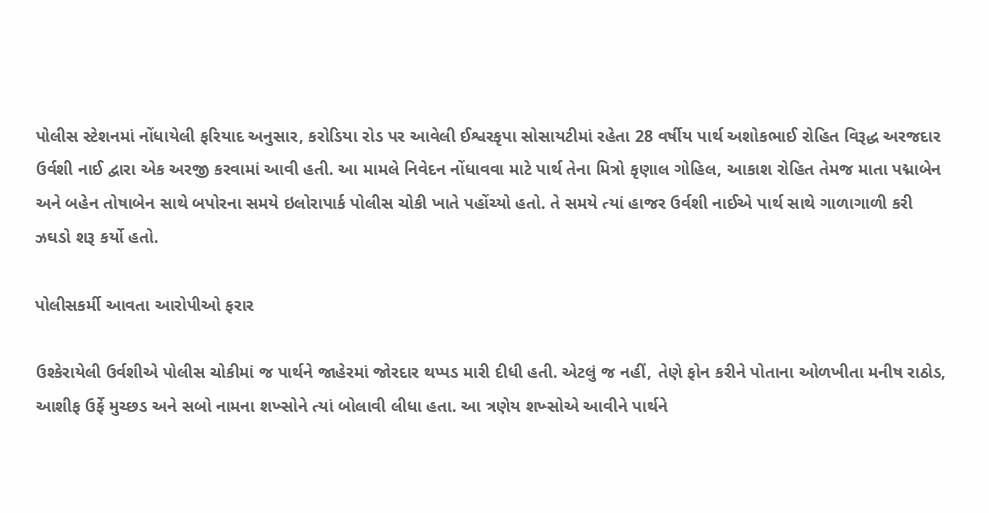પોલીસ સ્ટેશનમાં નોંધાયેલી ફરિયાદ અનુસાર, કરોડિયા રોડ પર આવેલી ઈશ્વરકૃપા સોસાયટીમાં રહેતા 28 વર્ષીય પાર્થ અશોકભાઈ રોહિત વિરૂદ્ધ અરજદાર ઉર્વશી નાઈ દ્વારા એક અરજી કરવામાં આવી હતી. આ મામલે નિવેદન નોંધાવવા માટે પાર્થ તેના મિત્રો કૃણાલ ગોહિલ, આકાશ રોહિત તેમજ માતા પદ્માબેન અને બહેન તોષાબેન સાથે બપોરના સમયે ઇલોરાપાર્ક પોલીસ ચોકી ખાતે પહોંચ્યો હતો. તે સમયે ત્યાં હાજર ઉર્વશી નાઈએ પાર્થ સાથે ગાળાગાળી કરી ઝઘડો શરૂ કર્યો હતો.

પોલીસકર્મી આવતા આરોપીઓ ફરાર

ઉશ્કેરાયેલી ઉર્વશીએ પોલીસ ચોકીમાં જ પાર્થને જાહેરમાં જોરદાર થપ્પડ મારી દીધી હતી. એટલું જ નહીં, તેણે ફોન કરીને પોતાના ઓળખીતા મનીષ રાઠોડ, આશીફ ઉર્ફે મુચ્છડ અને સબો નામના શખ્સોને ત્યાં બોલાવી લીધા હતા. આ ત્રણેય શખ્સોએ આવીને પાર્થને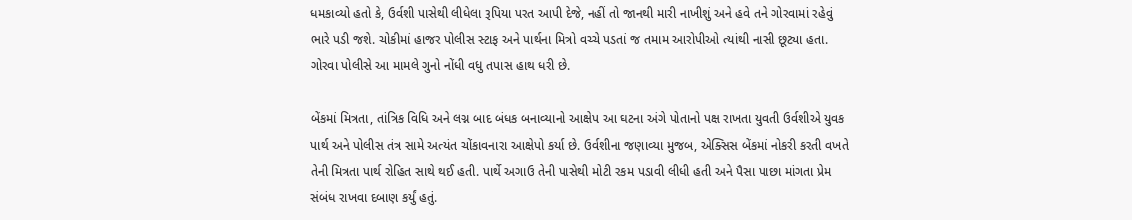ધમકાવ્યો હતો કે, ઉર્વશી પાસેથી લીધેલા રૂપિયા પરત આપી દેજે, નહીં તો જાનથી મારી નાખીશું અને હવે તને ગોરવામાં રહેવું ભારે પડી જશે. ચોકીમાં હાજર પોલીસ સ્ટાફ અને પાર્થના મિત્રો વચ્ચે પડતાં જ તમામ આરોપીઓ ત્યાંથી નાસી છૂટ્યા હતા. ગોરવા પોલીસે આ મામલે ગુનો નોંધી વધુ તપાસ હાથ ધરી છે.

બેંકમાં મિત્રતા, તાંત્રિક વિધિ અને લગ્ન બાદ બંધક બનાવ્યાનો આક્ષેપ આ ઘટના અંગે પોતાનો પક્ષ રાખતા યુવતી ઉર્વશીએ યુવક પાર્થ અને પોલીસ તંત્ર સામે અત્યંત ચોંકાવનારા આક્ષેપો કર્યા છે. ઉર્વશીના જણાવ્યા મુજબ, એક્સિસ બેંકમાં નોકરી કરતી વખતે તેની મિત્રતા પાર્થ રોહિત સાથે થઈ હતી. પાર્થે અગાઉ તેની પાસેથી મોટી રકમ પડાવી લીધી હતી અને પૈસા પાછા માંગતા પ્રેમ સંબંધ રાખવા દબાણ કર્યું હતું.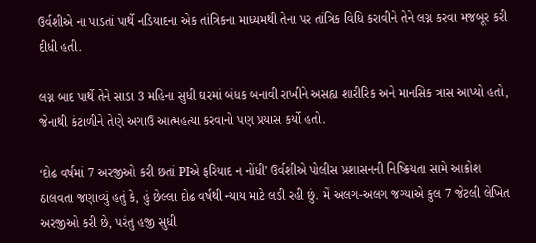ઉર્વશીએ ના પાડતાં પાર્થે નડિયાદના એક તાંત્રિકના માધ્યમથી તેના પર તાંત્રિક વિધિ કરાવીને તેને લગ્ન કરવા મજબૂર કરી દીધી હતી.

લગ્ન બાદ પાર્થે તેને સાડા 3 મહિના સુધી ઘરમાં બંધક બનાવી રાખીને અસહ્ય શારીરિક અને માનસિક ત્રાસ આપ્યો હતો, જેનાથી કંટાળીને તેણે અગાઉ આત્મહત્યા કરવાનો પણ પ્રયાસ કર્યો હતો.

‘દોઢ વર્ષમાં 7 અરજીઓ કરી છતાં PIએ ફરિયાદ ન નોંધી’ ઉર્વશીએ પોલીસ પ્રશાસનની નિષ્ક્રિયતા સામે આક્રોશ ઠાલવતા જણાવ્યું હતું કે, હું છેલ્લા દોઢ વર્ષથી ન્યાય માટે લડી રહી છું. મેં અલગ-અલગ જગ્યાએ કુલ 7 જેટલી લેખિત અરજીઓ કરી છે, પરંતુ હજી સુધી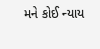મને કોઈ ન્યાય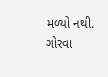મળ્યો નથી. ગોરવા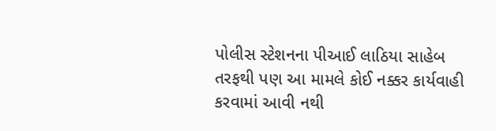પોલીસ સ્ટેશનના પીઆઈ લાઠિયા સાહેબ તરફથી પણ આ મામલે કોઈ નક્કર કાર્યવાહી કરવામાં આવી નથી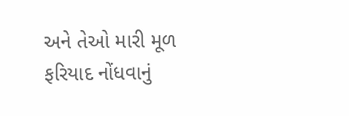અને તેઓ મારી મૂળ ફરિયાદ નોંધવાનું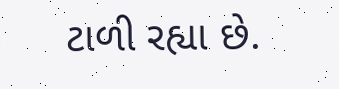ટાળી રહ્યા છે.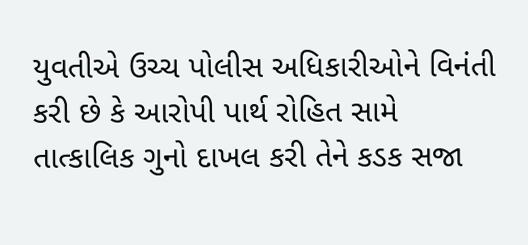યુવતીએ ઉચ્ચ પોલીસ અધિકારીઓને વિનંતી કરી છે કે આરોપી પાર્થ રોહિત સામે તાત્કાલિક ગુનો દાખલ કરી તેને કડક સજા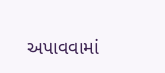અપાવવામાં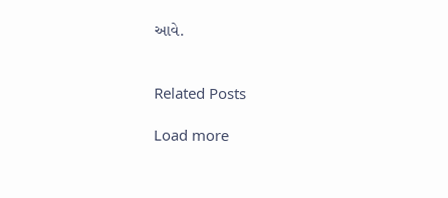આવે.


Related Posts

Load more